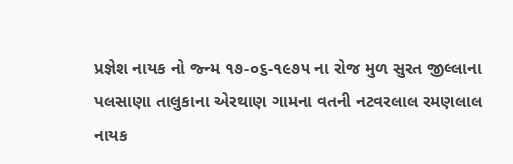પ્રજ્ઞેશ નાયક નો જ્ન્મ ૧૭-૦૬-૧૯૭૫ ના રોજ મુળ સુરત જીલ્લાના પલસાણા તાલુકાના એરથાણ ગામના વતની નટવરલાલ રમણલાલ નાયક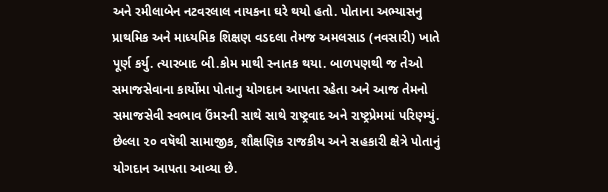અને રમીલાબેન નટવરલાલ નાયકના ઘરે થયો હતો. પોતાના અભ્યાસનુ પ્રાથમિક અને માધ્યમિક શિક્ષણ વડદલા તેમજ અમલસાડ (નવસારી) ખાતે પૂર્ણ કર્યુ. ત્યારબાદ બી.કોમ માથી સ્નાતક થયા. બાળપણથી જ તેઓ સમાજસેવાના કાર્યોમા પોતાનુ યોગદાન આપતા રહેતા અને આજ તેમનો સમાજસેવી સ્વભાવ ઉંમરની સાથે સાથે રાષ્ટ્રવાદ અને રાષ્ટ્રપ્રેમમાં પરિણ્મ્યું. છેલ્લા ૨૦ વષૅથી સામાજીક, શૌક્ષણિક રાજકીય અને સહકારી ક્ષેત્રે પોતાનું યોગદાન આપતા આવ્યા છે.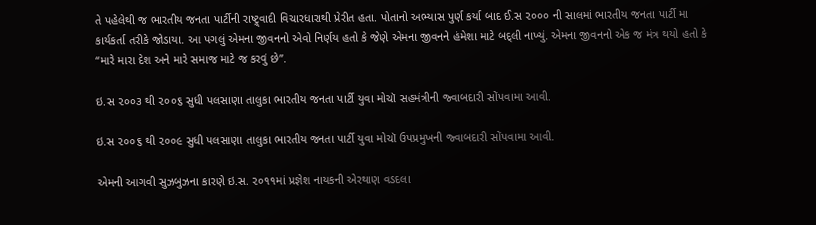તે પહેલેથી જ ભારતીય જનતા પાર્ટીની રાષ્ટ્ર્વાદી વિચારધારાથી પ્રેરીત હતા. પોતાનો અભ્યાસ પુર્ણ કર્યા બાદ ઈ.સ ૨૦૦૦ ની સાલમાં ભારતીય જનતા પાર્ટી મા કાર્યકર્તા તરીકે જોડાયા. આ પગલું એમના જીવનનો એવો નિર્ણય હતો કે જેણે એમના જીવનને હંમેશા માટે બદ્લી નાખ્યું. એમના જીવનનો એક જ મંત્ર થયો હતો કે “મારે મારા દેશ અને મારે સમાજ માટે જ કરવું છે”.

ઇ.સ ૨૦૦૩ થી ૨૦૦૬ સુધી પલસાણા તાલુકા ભારતીય જનતા પાર્ટી યુવા મોચૉ સહમંત્રીની જ્વાબદારી સોંપવામા આવી.

ઇ.સ ૨૦૦૬ થી ૨૦૦૯ સુધી પલસાણા તાલુકા ભારતીય જનતા પાર્ટી યુવા મોચૉ ઉપપ્રમુખની જ્વાબદારી સોંપવામા આવી.

એમની આગવી સુઝબુઝના કારણે ઇ.સ. ૨૦૧૧માં પ્રજ્ઞેશ નાયકની એરથાણ વડદલા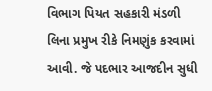વિભાગ પિયત સહકારી મંડળી લિના પ્રમુખ રીકે નિમણુંક કરવામાં આવી. જે પદભાર આજદીન સુધી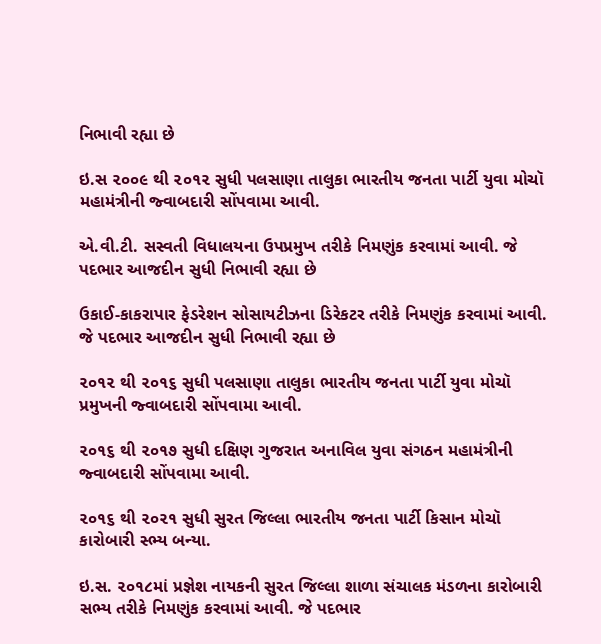નિભાવી રહ્યા છે

ઇ.સ ૨૦૦૯ થી ૨૦૧૨ સુધી પલસાણા તાલુકા ભારતીય જનતા પાર્ટી યુવા મોચૉ મહામંત્રીની જ્વાબદારી સોંપવામા આવી.

એ.વી.ટી. સસ્વતી વિધાલયના ઉપપ્રમુખ તરીકે નિમણુંક કરવામાં આવી. જે પદભાર આજદીન સુધી નિભાવી રહ્યા છે

ઉકાઈ-કાકરાપાર ફેડરેશન સોસાયટીઝના ડિરેકટર તરીકે નિમણુંક કરવામાં આવી. જે પદભાર આજદીન સુધી નિભાવી રહ્યા છે

૨૦૧૨ થી ૨૦૧૬ સુધી પલસાણા તાલુકા ભારતીય જનતા પાર્ટી યુવા મોચૉ પ્રમુખની જ્વાબદારી સોંપવામા આવી.

૨૦૧૬ થી ૨૦૧૭ સુધી દક્ષિણ ગુજરાત અનાવિલ યુવા સંગઠન મહામંત્રીની જ્વાબદારી સોંપવામા આવી.

૨૦૧૬ થી ૨૦૨૧ સુધી સુરત જિલ્લા ભારતીય જનતા પાર્ટી કિસાન મોચૉ કારોબારી સ્ભ્ય બન્યા.

ઇ.સ. ૨૦૧૮માં પ્રજ્ઞેશ નાયકની સુરત જિલ્લા શાળા સંચાલક મંડળના કારોબારી સભ્ય તરીકે નિમણુંક કરવામાં આવી. જે પદભાર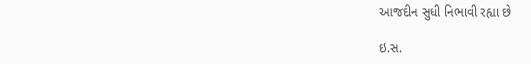આજદીન સુધી નિભાવી રહ્યા છે

ઇ.સ.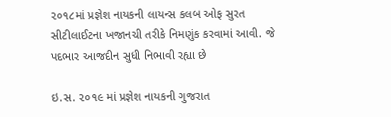૨૦૧૮માં પ્રજ્ઞેશ નાયકની લાયન્સ કલબ ઓફ સુરત સીટીલાઈટના ખજાનચી તરીકે નિમણુંક કરવામાં આવી. જે પદભાર આજદીન સુધી નિભાવી રહ્યા છે

ઇ.સ. ૨૦૧૯ માં પ્રજ્ઞેશ નાયકની ગુજરાત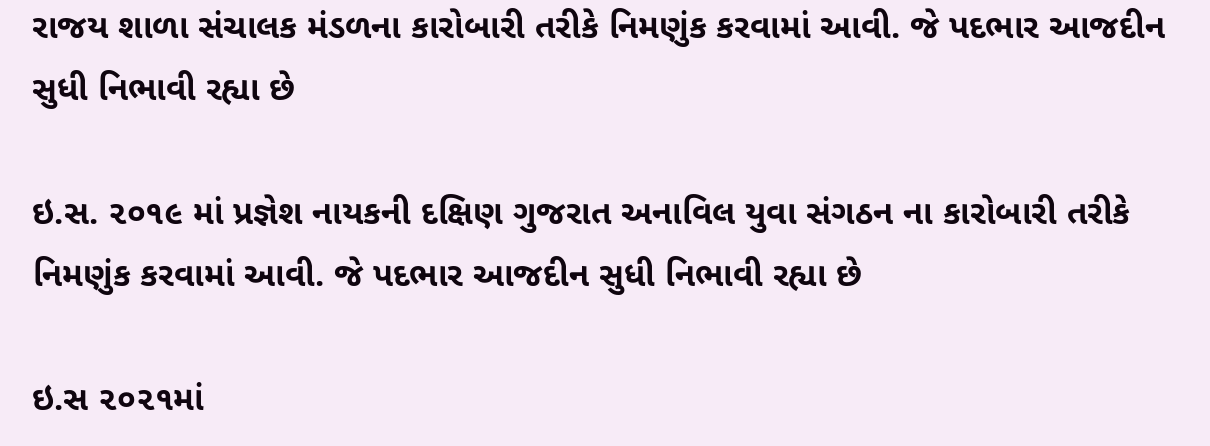રાજય શાળા સંચાલક મંડળના કારોબારી તરીકે નિમણુંક કરવામાં આવી. જે પદભાર આજદીન સુધી નિભાવી રહ્યા છે

ઇ.સ. ૨૦૧૯ માં પ્રજ્ઞેશ નાયકની દક્ષિણ ગુજરાત અનાવિલ યુવા સંગઠન ના કારોબારી તરીકે નિમણુંક કરવામાં આવી. જે પદભાર આજદીન સુધી નિભાવી રહ્યા છે

ઇ.સ ૨૦૨૧માં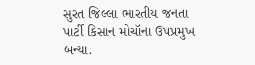સુરત જિલ્લા ભારતીય જનતા પાર્ટી કિસાન મોચૉના ઉપપ્રમુખ બન્યા.